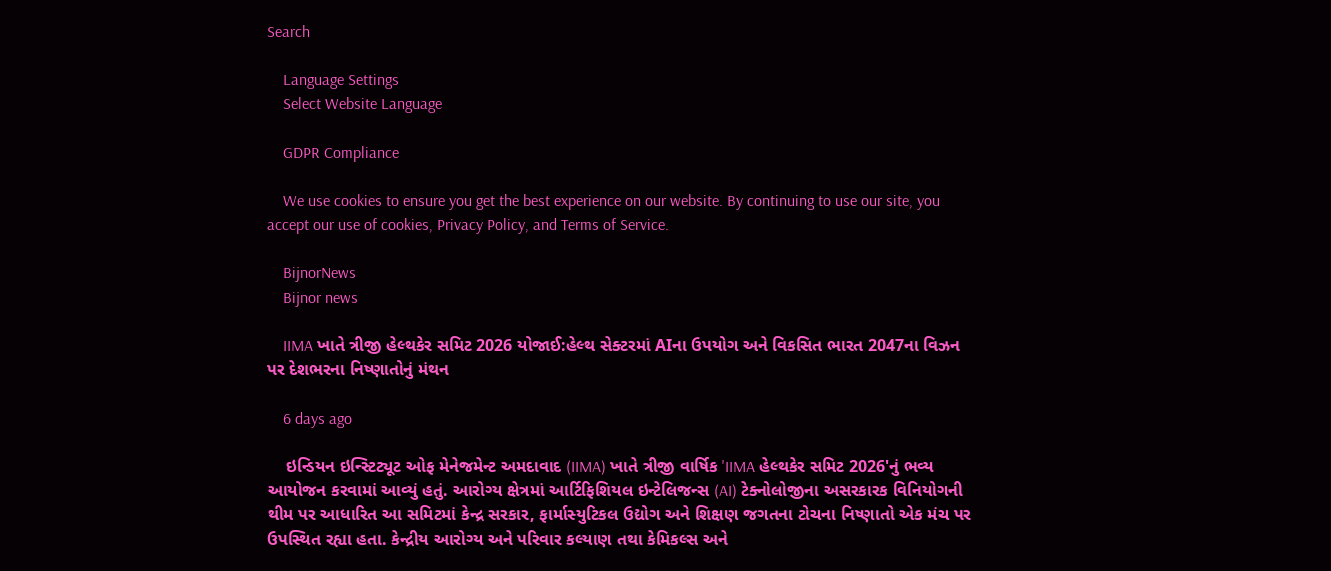Search

    Language Settings
    Select Website Language

    GDPR Compliance

    We use cookies to ensure you get the best experience on our website. By continuing to use our site, you accept our use of cookies, Privacy Policy, and Terms of Service.

    BijnorNews
    Bijnor news

    IIMA ખાતે ત્રીજી હેલ્થકેર સમિટ 2026 યોજાઈ:હેલ્થ સેક્ટરમાં AIના ઉપયોગ અને વિકસિત ભારત 2047ના વિઝન પર દેશભરના નિષ્ણાતોનું મંથન

    6 days ago

    ઇન્ડિયન ઇન્સ્ટિટ્યૂટ ઓફ મેનેજમેન્ટ અમદાવાદ (IIMA) ખાતે ત્રીજી વાર્ષિક 'IIMA હેલ્થકેર સમિટ 2026'નું ભવ્ય આયોજન કરવામાં આવ્યું હતું. આરોગ્ય ક્ષેત્રમાં આર્ટિફિશિયલ ઇન્ટેલિજન્સ (AI) ટેક્નોલોજીના અસરકારક વિનિયોગની થીમ પર આધારિત આ સમિટમાં કેન્દ્ર સરકાર, ફાર્માસ્યુટિકલ ઉદ્યોગ અને શિક્ષણ જગતના ટોચના નિષ્ણાતો એક મંચ પર ઉપસ્થિત રહ્યા હતા. કેન્દ્રીય આરોગ્ય અને પરિવાર કલ્યાણ તથા કેમિકલ્સ અને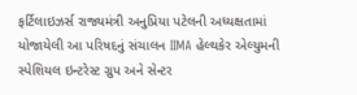ફર્ટિલાઇઝર્સ રાજ્યમંત્રી અનુપ્રિયા પટેલની અધ્યક્ષતામાં યોજાયેલી આ પરિષદનું સંચાલન IIMA હેલ્થકેર એલ્યુમની સ્પેશિયલ ઇન્ટરેસ્ટ ગ્રુપ અને સેન્ટર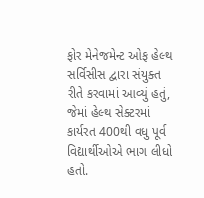ફોર મેનેજમેન્ટ ઓફ હેલ્થ સર્વિસીસ દ્વારા સંયુક્ત રીતે કરવામાં આવ્યું હતું, જેમાં હેલ્થ સેક્ટરમાં કાર્યરત 400થી વધુ પૂર્વ વિદ્યાર્થીઓએ ભાગ લીધો હતો.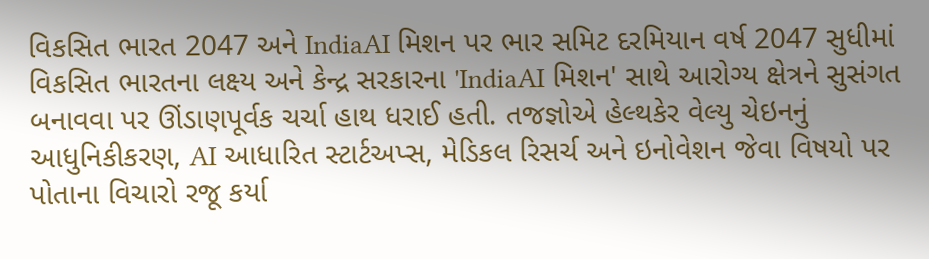વિકસિત ભારત 2047 અને IndiaAI મિશન પર ભાર સમિટ દરમિયાન વર્ષ 2047 સુધીમાં વિકસિત ભારતના લક્ષ્ય અને કેન્દ્ર સરકારના 'IndiaAI મિશન' સાથે આરોગ્ય ક્ષેત્રને સુસંગત બનાવવા પર ઊંડાણપૂર્વક ચર્ચા હાથ ધરાઈ હતી. તજજ્ઞોએ હેલ્થકેર વેલ્યુ ચેઇનનું આધુનિકીકરણ, AI આધારિત સ્ટાર્ટઅપ્સ, મેડિકલ રિસર્ચ અને ઇનોવેશન જેવા વિષયો પર પોતાના વિચારો રજૂ કર્યા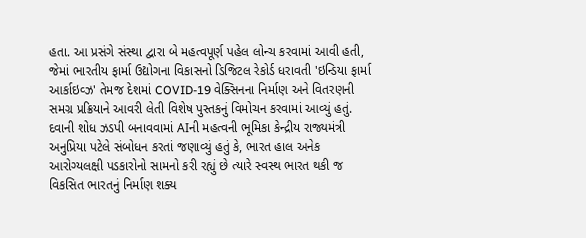હતા. આ પ્રસંગે સંસ્થા દ્વારા બે મહત્વપૂર્ણ પહેલ લોન્ચ કરવામાં આવી હતી, જેમાં ભારતીય ફાર્મા ઉદ્યોગના વિકાસનો ડિજિટલ રેકોર્ડ ધરાવતી 'ઇન્ડિયા ફાર્મા આર્કાઇવ્ઝ' તેમજ દેશમાં COVID-19 વેક્સિનના નિર્માણ અને વિતરણની સમગ્ર પ્રક્રિયાને આવરી લેતી વિશેષ પુસ્તકનું વિમોચન કરવામાં આવ્યું હતું. દવાની શોધ ઝડપી બનાવવામાં AIની મહત્વની ભૂમિકા કેન્દ્રીય રાજ્યમંત્રી અનુપ્રિયા પટેલે સંબોધન કરતાં જણાવ્યું હતું કે, ભારત હાલ અનેક આરોગ્યલક્ષી પડકારોનો સામનો કરી રહ્યું છે ત્યારે સ્વસ્થ ભારત થકી જ વિકસિત ભારતનું નિર્માણ શક્ય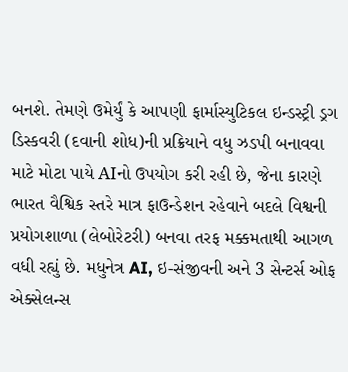બનશે. તેમણે ઉમેર્યું કે આપણી ફાર્માસ્યુટિકલ ઇન્ડસ્ટ્રી ડ્રગ ડિસ્કવરી (દવાની શોધ)ની પ્રક્રિયાને વધુ ઝડપી બનાવવા માટે મોટા પાયે AIનો ઉપયોગ કરી રહી છે, જેના કારણે ભારત વૈશ્વિક સ્તરે માત્ર ફાઉન્ડેશન રહેવાને બદલે વિશ્વની પ્રયોગશાળા (લેબોરેટરી) બનવા તરફ મક્કમતાથી આગળ વધી રહ્યું છે. મધુનેત્ર AI, ઇ-સંજીવની અને 3 સેન્ટર્સ ઓફ એક્સેલન્સ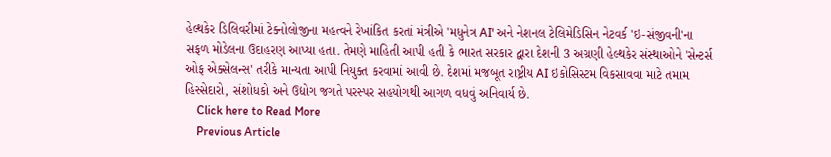હેલ્થકેર ડિલિવરીમાં ટેક્નોલોજીના મહત્વને રેખાંકિત કરતાં મંત્રીએ 'મધુનેત્ર AI' અને નેશનલ ટેલિમેડિસિન નેટવર્ક 'ઇ-સંજીવની'ના સફળ મોડેલના ઉદાહરણ આપ્યા હતા. તેમણે માહિતી આપી હતી કે ભારત સરકાર દ્વારા દેશની 3 અગ્રણી હેલ્થકેર સંસ્થાઓને 'સેન્ટર્સ ઓફ એક્સેલન્સ' તરીકે માન્યતા આપી નિયુક્ત કરવામાં આવી છે. દેશમાં મજબૂત રાષ્ટ્રીય AI ઇકોસિસ્ટમ વિકસાવવા માટે તમામ હિસ્સેદારો, સંશોધકો અને ઉદ્યોગ જગતે પરસ્પર સહયોગથી આગળ વધવું અનિવાર્ય છે.
    Click here to Read More
    Previous Article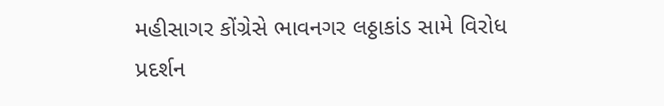મહીસાગર કોંગ્રેસે ભાવનગર લઠ્ઠાકાંડ સામે વિરોધ પ્રદર્શન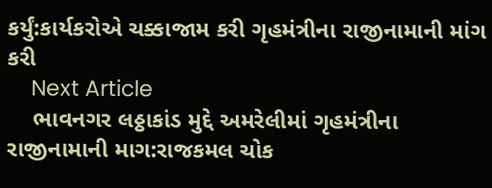કર્યું:કાર્યકરોએ ચક્કાજામ કરી ગૃહમંત્રીના રાજીનામાની માંગ કરી
    Next Article
    ભાવનગર લઠ્ઠાકાંડ મુદ્દે અમરેલીમાં ગૃહમંત્રીના રાજીનામાની માગ:રાજકમલ ચોક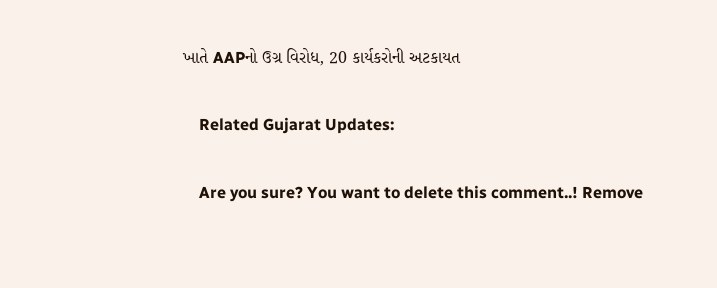ખાતે AAPનો ઉગ્ર વિરોધ, 20 કાર્યકરોની અટકાયત

    Related Gujarat Updates:

    Are you sure? You want to delete this comment..! Remove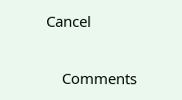Cancel

    Comments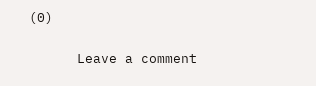(0)

      Leave a comment